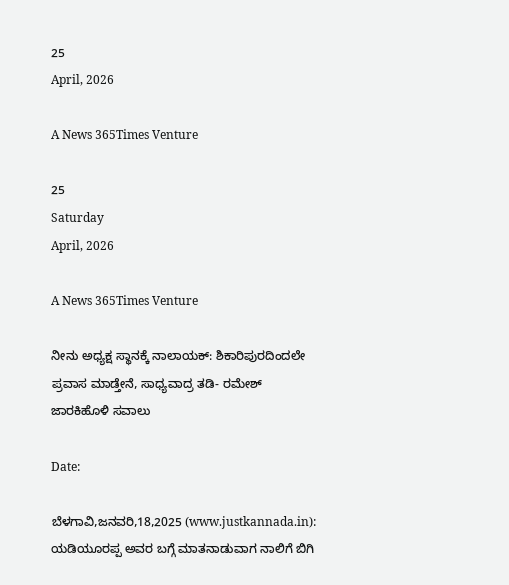25
April, 2026

A News 365Times Venture

25
Saturday
April, 2026

A News 365Times Venture

ನೀನು ಅಧ್ಯಕ್ಷ ಸ್ಥಾನಕ್ಕೆ ನಾಲಾಯಕ್: ಶಿಕಾರಿಪುರದಿಂದಲೇ ಪ್ರವಾಸ ಮಾಡ್ತೇನೆ, ಸಾಧ್ಯವಾದ್ರ ತಡಿ- ರಮೇಶ್ ಜಾರಕಿಹೊಳಿ ಸವಾಲು

Date:

ಬೆಳಗಾವಿ,ಜನವರಿ,18,2025 (www.justkannada.in): ಯಡಿಯೂರಪ್ಪ ಅವರ ಬಗ್ಗೆ ಮಾತನಾಡುವಾಗ ನಾಲಿಗೆ ಬಿಗಿ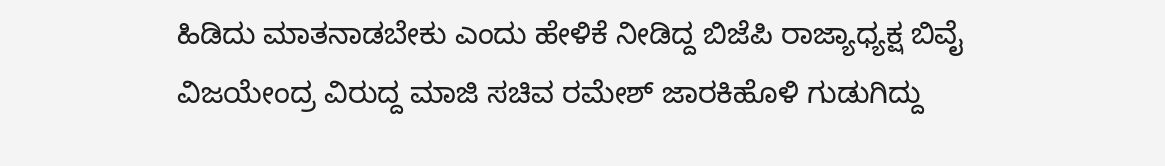ಹಿಡಿದು ಮಾತನಾಡಬೇಕು ಎಂದು ಹೇಳಿಕೆ ನೀಡಿದ್ದ ಬಿಜೆಪಿ ರಾಜ್ಯಾಧ್ಯಕ್ಷ ಬಿವೈ  ವಿಜಯೇಂದ್ರ ವಿರುದ್ದ ಮಾಜಿ ಸಚಿವ ರಮೇಶ್ ಜಾರಕಿಹೊಳಿ ಗುಡುಗಿದ್ದು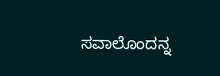ಸವಾಲೊಂದನ್ನ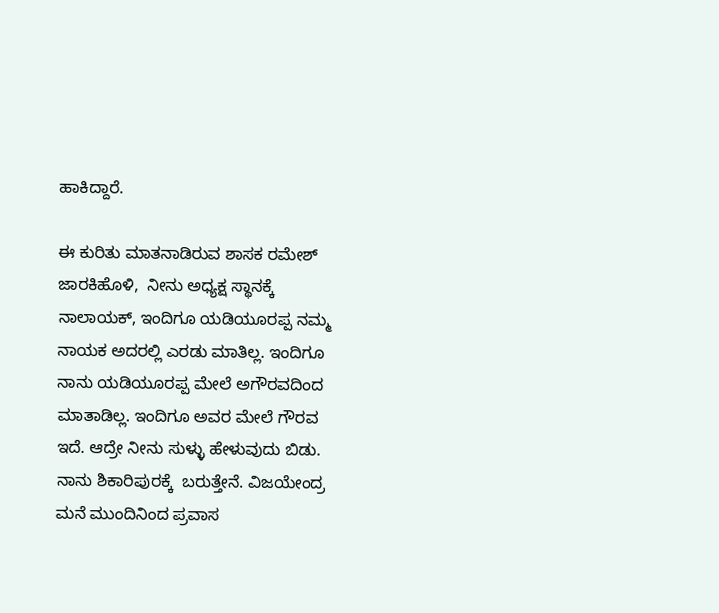ಹಾಕಿದ್ದಾರೆ.

ಈ ಕುರಿತು ಮಾತನಾಡಿರುವ ಶಾಸಕ ರಮೇಶ್ ಜಾರಕಿಹೊಳಿ,  ನೀನು ಅಧ್ಯಕ್ಷ ಸ್ಥಾನಕ್ಕೆ ನಾಲಾಯಕ್, ಇಂದಿಗೂ ಯಡಿಯೂರಪ್ಪ ನಮ್ಮ ನಾಯಕ ಅದರಲ್ಲಿ ಎರಡು ಮಾತಿಲ್ಲ. ಇಂದಿಗೂ ನಾನು ಯಡಿಯೂರಪ್ಪ ಮೇಲೆ ಅಗೌರವದಿಂದ ಮಾತಾಡಿಲ್ಲ. ಇಂದಿಗೂ ಅವರ ಮೇಲೆ ಗೌರವ ಇದೆ. ಆದ್ರೇ ನೀನು ಸುಳ್ಳು ಹೇಳುವುದು ಬಿಡು. ನಾನು ಶಿಕಾರಿಪುರಕ್ಕೆ  ಬರುತ್ತೇನೆ. ವಿಜಯೇಂದ್ರ ಮನೆ ಮುಂದಿನಿಂದ ಪ್ರವಾಸ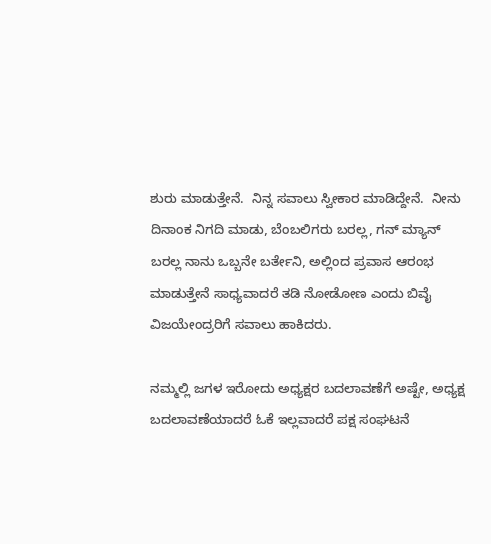ಶುರು ಮಾಡುತ್ತೇನೆ.  ನಿನ್ನ ಸವಾಲು ಸ್ವೀಕಾರ ಮಾಡಿದ್ದೇನೆ.  ನೀನು ದಿನಾಂಕ ನಿಗದಿ ಮಾಡು, ಬೆಂಬಲಿಗರು ಬರಲ್ಲ, ಗನ್ ಮ್ಯಾನ್ ಬರಲ್ಲ ನಾನು ಒಬ್ಬನೇ ಬರ್ತೇನಿ, ಅಲ್ಲಿಂದ ಪ್ರವಾಸ ಆರಂಭ ಮಾಡುತ್ತೇನೆ ಸಾಧ್ಯವಾದರೆ ತಡಿ ನೋಡೋಣ ಎಂದು ಬಿವೈ ವಿಜಯೇಂದ್ರರಿಗೆ ಸವಾಲು ಹಾಕಿದರು.

ನಮ್ಮಲ್ಲಿ ಜಗಳ ಇರೋದು ಅಧ್ಯಕ್ಷರ ಬದಲಾವಣೆಗೆ ಅಷ್ಟೇ, ಅಧ್ಯಕ್ಷ  ಬದಲಾವಣೆಯಾದರೆ ಓಕೆ ಇಲ್ಲವಾದರೆ ಪಕ್ಷ ಸಂಘಟನೆ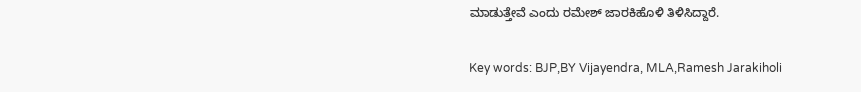ಮಾಡುತ್ತೇವೆ ಎಂದು ರಮೇಶ್ ಜಾರಕಿಹೊಳಿ ತಿಳಿಸಿದ್ದಾರೆ.

Key words: BJP,BY Vijayendra, MLA,Ramesh Jarakiholi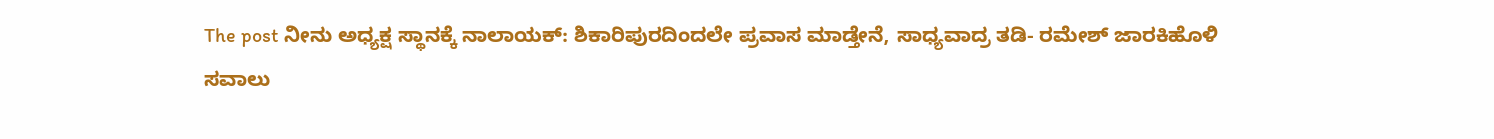The post ನೀನು ಅಧ್ಯಕ್ಷ ಸ್ಥಾನಕ್ಕೆ ನಾಲಾಯಕ್: ಶಿಕಾರಿಪುರದಿಂದಲೇ ಪ್ರವಾಸ ಮಾಡ್ತೇನೆ, ಸಾಧ್ಯವಾದ್ರ ತಡಿ- ರಮೇಶ್ ಜಾರಕಿಹೊಳಿ ಸವಾಲು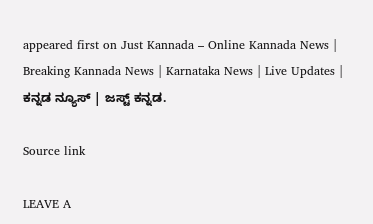appeared first on Just Kannada – Online Kannada News | Breaking Kannada News | Karnataka News | Live Updates | ಕನ್ನಡ ನ್ಯೂಸ್ | ಜಸ್ಟ್ ಕನ್ನಡ.

Source link

LEAVE A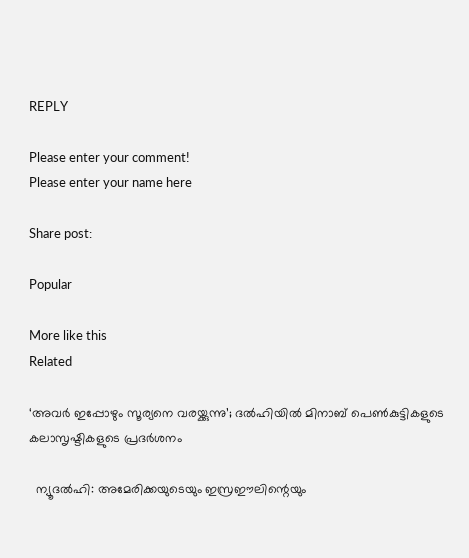REPLY

Please enter your comment!
Please enter your name here

Share post:

Popular

More like this
Related

‘അവര്‍ ഇപ്പോഴും സൂര്യനെ വരയ്ക്കുന്നു’; ദല്‍ഹിയില്‍ മിനാബ് പെണ്‍കുട്ടികളുടെ കലാസൃഷ്ടികളുടെ പ്രദര്‍ശനം

  ന്യൂദല്‍ഹി: അമേരിക്കയുടെയും ഇസ്രഈലിന്റെയും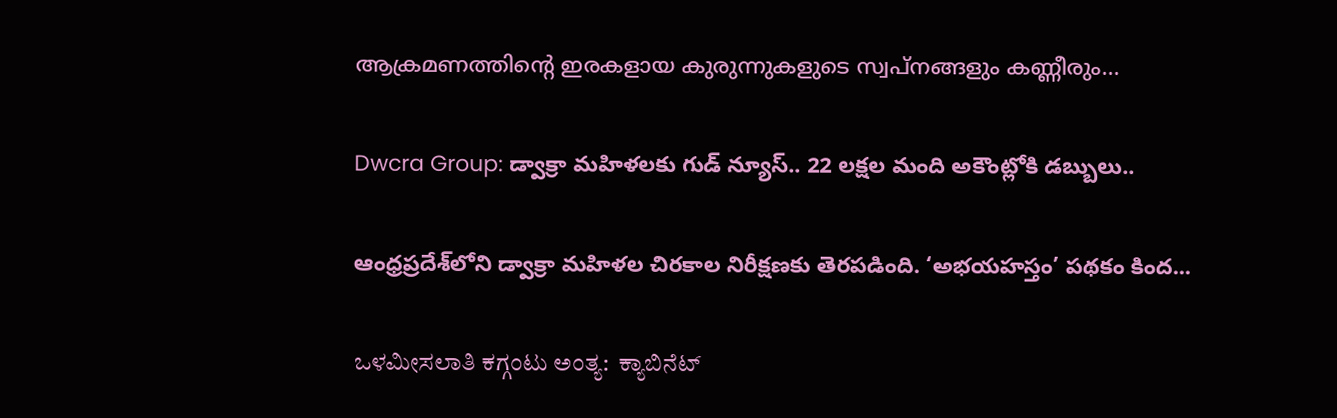ആക്രമണത്തിന്റെ ഇരകളായ കുരുന്നുകളുടെ സ്വപ്‌നങ്ങളും കണ്ണീരും...

Dwcra Group: డ్వాక్రా మహిళలకు గుడ్ న్యూస్.. 22 లక్షల మంది అకౌంట్లోకి డబ్బులు..

ఆంధ్రప్రదేశ్‌లోని డ్వాక్రా మహిళల చిరకాల నిరీక్షణకు తెరపడింది. ‘అభయహస్తం’ పథకం కింద...

ಒಳಮೀಸಲಾತಿ ಕಗ್ಗಂಟು ಅಂತ್ಯ:  ಕ್ಯಾಬಿನೆಟ್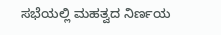ಸಭೆಯಲ್ಲಿ ಮಹತ್ವದ ನಿರ್ಣಯ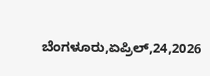ಬೆಂಗಳೂರು,ಏಪ್ರಿಲ್,24,2026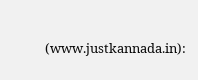(www.justkannada.in):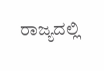ರಾಜ್ಯದಲ್ಲಿ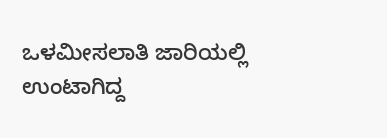ಒಳಮೀಸಲಾತಿ ಜಾರಿಯಲ್ಲಿ ಉಂಟಾಗಿದ್ದ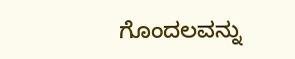ಗೊಂದಲವನ್ನು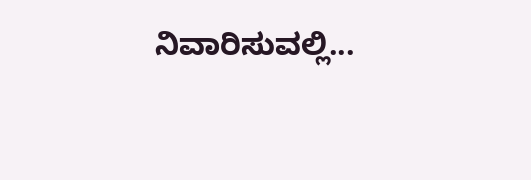ನಿವಾರಿಸುವಲ್ಲಿ...